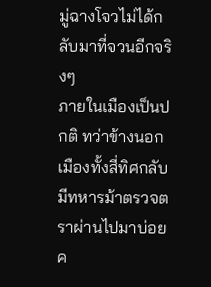มู่ฉางโจวไม่ได้กลับมาที่จวนอีกจริงๆ
ภายในเมืองเป็นปกติ ทว่าข้างนอกเมืองทั้งสี่ทิศกลับมีทหารม้าตรวจตราผ่านไปมาบ่อยค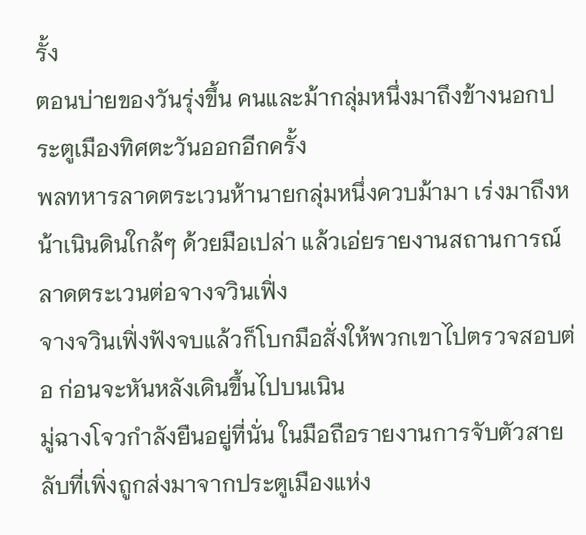รั้ง
ตอนบ่ายของวันรุ่งขึ้น คนและม้ากลุ่มหนึ่งมาถึงข้างนอกประตูเมืองทิศตะวันออกอีกครั้ง
พลทหารลาดตระเวนห้านายกลุ่มหนึ่งควบม้ามา เร่งมาถึงหน้าเนินดินใกล้ๆ ด้วยมือเปล่า แล้วเอ่ยรายงานสถานการณ์ลาดตระเวนต่อจางจวินเฟิ่ง
จางจวินเฟิ่งฟังจบแล้วก็โบกมือสั่งให้พวกเขาไปตรวจสอบต่อ ก่อนจะหันหลังเดินขึ้นไปบนเนิน
มู่ฉางโจวกำลังยืนอยู่ที่นั่น ในมือถือรายงานการจับตัวสายลับที่เพิ่งถูกส่งมาจากประตูเมืองแห่ง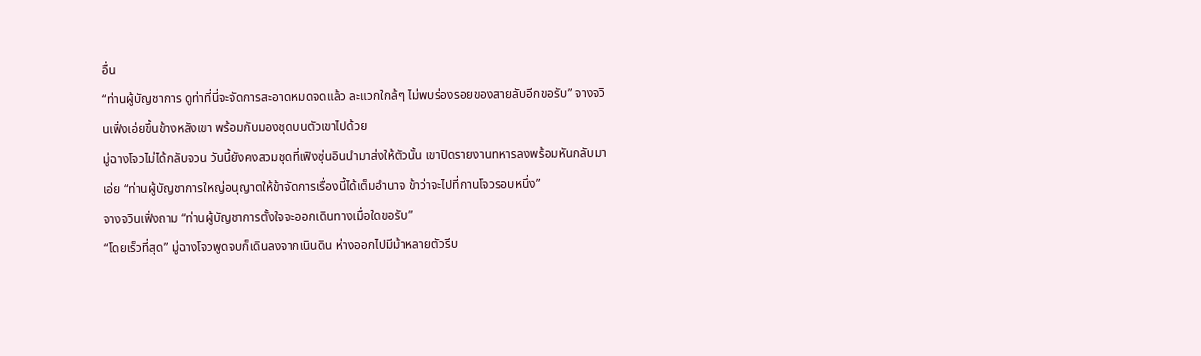อื่น
“ท่านผู้บัญชาการ ดูท่าที่นี่จะจัดการสะอาดหมดจดแล้ว ละแวกใกล้ๆ ไม่พบร่องรอยของสายลับอีกขอรับ” จางจวินเฟิ่งเอ่ยขึ้นข้างหลังเขา พร้อมกับมองชุดบนตัวเขาไปด้วย
มู่ฉางโจวไม่ได้กลับจวน วันนี้ยังคงสวมชุดที่เฟิงซุ่นอินนำมาส่งให้ตัวนั้น เขาปิดรายงานทหารลงพร้อมหันกลับมาเอ่ย “ท่านผู้บัญชาการใหญ่อนุญาตให้ข้าจัดการเรื่องนี้ได้เต็มอำนาจ ข้าว่าจะไปที่กานโจวรอบหนึ่ง”
จางจวินเฟิ่งถาม “ท่านผู้บัญชาการตั้งใจจะออกเดินทางเมื่อใดขอรับ”
“โดยเร็วที่สุด” มู่ฉางโจวพูดจบก็เดินลงจากเนินดิน ห่างออกไปมีม้าหลายตัวรีบ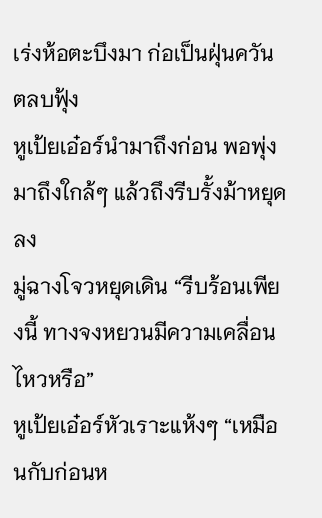เร่งห้อตะบึงมา ก่อเป็นฝุ่นควันตลบฟุ้ง
หูเป้ยเอ๋อร์นำมาถึงก่อน พอพุ่งมาถึงใกล้ๆ แล้วถึงรีบรั้งม้าหยุดลง
มู่ฉางโจวหยุดเดิน “รีบร้อนเพียงนี้ ทางจงหยวนมีความเคลื่อนไหวหรือ”
หูเป้ยเอ๋อร์หัวเราะแห้งๆ “เหมือนกับก่อนห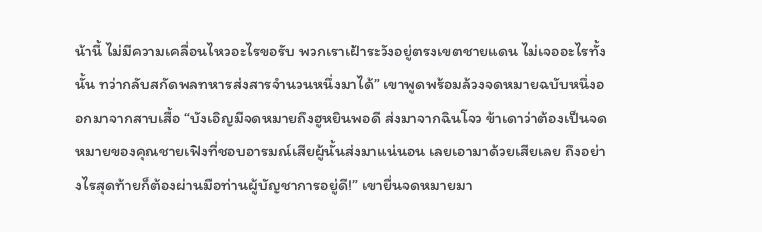น้านี้ ไม่มีความเคลื่อนไหวอะไรขอรับ พวกเราเฝ้าระวังอยู่ตรงเขตชายแดน ไม่เจออะไรทั้งนั้น ทว่ากลับสกัดพลทหารส่งสารจำนวนหนึ่งมาได้” เขาพูดพร้อมล้วงจดหมายฉบับหนึ่งออกมาจากสาบเสื้อ “บังเอิญมีจดหมายถึงฮูหยินพอดี ส่งมาจากฉินโจว ข้าเดาว่าต้องเป็นจดหมายของคุณชายเฟิงที่ชอบอารมณ์เสียผู้นั้นส่งมาแน่นอน เลยเอามาด้วยเสียเลย ถึงอย่างไรสุดท้ายก็ต้องผ่านมือท่านผู้บัญชาการอยู่ดี!” เขายื่นจดหมายมา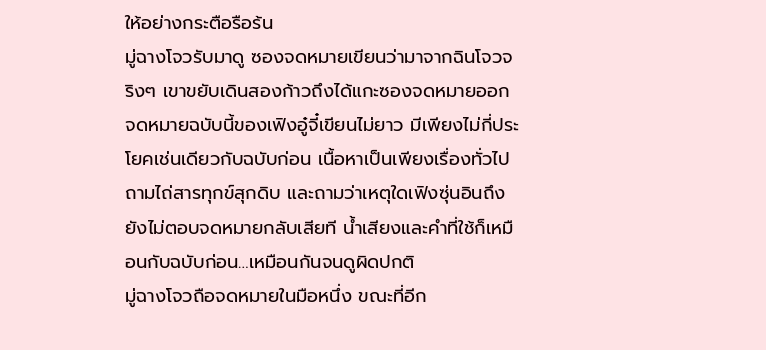ให้อย่างกระตือรือร้น
มู่ฉางโจวรับมาดู ซองจดหมายเขียนว่ามาจากฉินโจวจริงๆ เขาขยับเดินสองก้าวถึงได้แกะซองจดหมายออก
จดหมายฉบับนี้ของเฟิงอู๋จี๋เขียนไม่ยาว มีเพียงไม่กี่ประโยคเช่นเดียวกับฉบับก่อน เนื้อหาเป็นเพียงเรื่องทั่วไป ถามไถ่สารทุกข์สุกดิบ และถามว่าเหตุใดเฟิงซุ่นอินถึงยังไม่ตอบจดหมายกลับเสียที น้ำเสียงและคำที่ใช้ก็เหมือนกับฉบับก่อน…เหมือนกันจนดูผิดปกติ
มู่ฉางโจวถือจดหมายในมือหนึ่ง ขณะที่อีก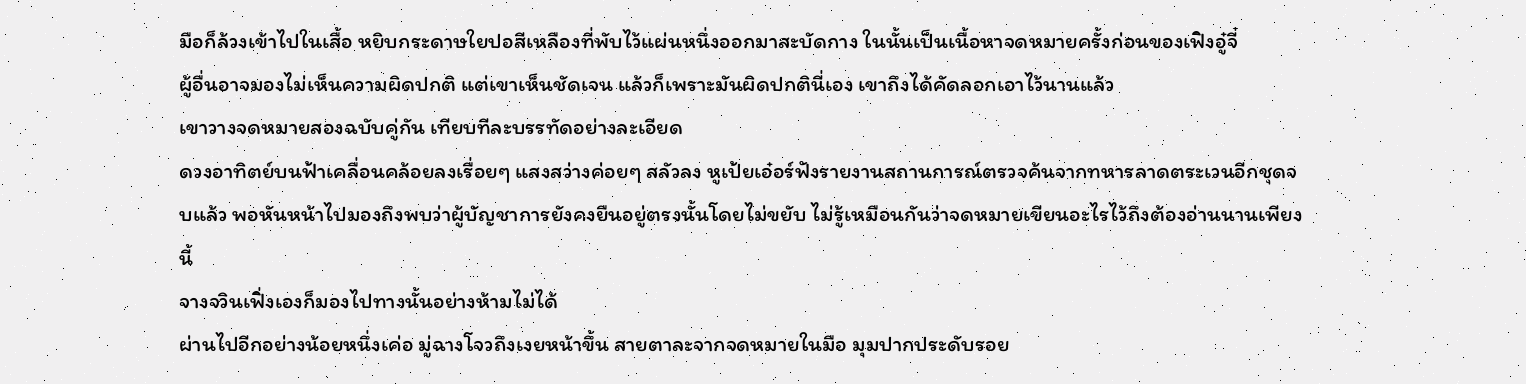มือก็ล้วงเข้าไปในเสื้อ หยิบกระดาษใยปอสีเหลืองที่พับไว้แผ่นหนึ่งออกมาสะบัดกาง ในนั้นเป็นเนื้อหาจดหมายครั้งก่อนของเฟิงอู๋จี๋
ผู้อื่นอาจมองไม่เห็นความผิดปกติ แต่เขาเห็นชัดเจน แล้วก็เพราะมันผิดปกตินี่เอง เขาถึงได้คัดลอกเอาไว้นานแล้ว
เขาวางจดหมายสองฉบับคู่กัน เทียบทีละบรรทัดอย่างละเอียด
ดวงอาทิตย์บนฟ้าเคลื่อนคล้อยลงเรื่อยๆ แสงสว่างค่อยๆ สลัวลง หูเป้ยเอ๋อร์ฟังรายงานสถานการณ์ตรวจค้นจากทหารลาดตระเวนอีกชุดจบแล้ว พอหันหน้าไปมองถึงพบว่าผู้บัญชาการยังคงยืนอยู่ตรงนั้นโดยไม่ขยับ ไม่รู้เหมือนกันว่าจดหมายเขียนอะไรไว้ถึงต้องอ่านนานเพียงนี้
จางจวินเฟิ่งเองก็มองไปทางนั้นอย่างห้ามไม่ได้
ผ่านไปอีกอย่างน้อยหนึ่งเค่อ มู่ฉางโจวถึงเงยหน้าขึ้น สายตาละจากจดหมายในมือ มุมปากประดับรอย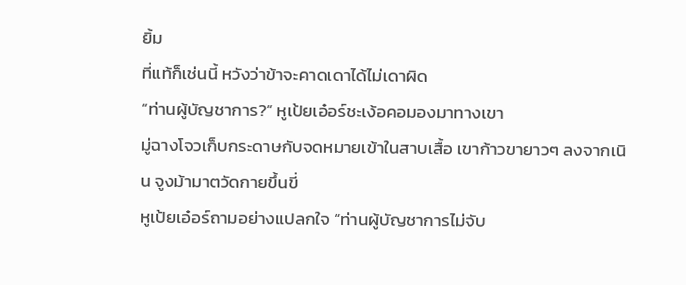ยิ้ม
ที่แท้ก็เช่นนี้ หวังว่าข้าจะคาดเดาได้ไม่เดาผิด
“ท่านผู้บัญชาการ?” หูเป้ยเอ๋อร์ชะเง้อคอมองมาทางเขา
มู่ฉางโจวเก็บกระดาษกับจดหมายเข้าในสาบเสื้อ เขาก้าวขายาวๆ ลงจากเนิน จูงม้ามาตวัดกายขึ้นขี่
หูเป้ยเอ๋อร์ถามอย่างแปลกใจ “ท่านผู้บัญชาการไม่จับ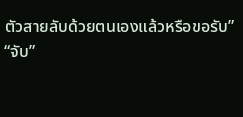ตัวสายลับด้วยตนเองแล้วหรือขอรับ”
“จับ”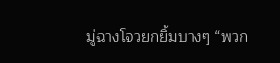มู่ฉางโจวยกยิ้มบางๆ “พวก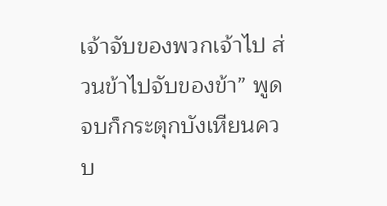เจ้าจับของพวกเจ้าไป ส่วนข้าไปจับของข้า” พูดจบก็กระตุกบังเหียนควบ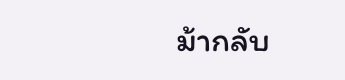ม้ากลับ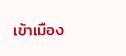เข้าเมือง